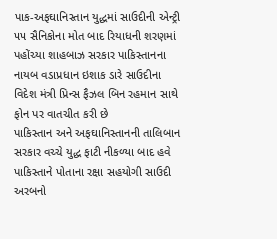પાક-અફઘાનિસ્તાન યુદ્ધમાં સાઉદીની એન્ટ્રી ૫૫ સૈનિકોના મોત બાદ રિયાધની શરણમાં પહોંચ્યા શાહબાઝ સરકાર પાકિસ્તાનના નાયબ વડાપ્રધાન ઇશાક ડારે સાઉદીના વિદેશ મંત્રી પ્રિન્સ ફૈઝલ બિન રહમાન સાથે ફોન પર વાતચીત કરી છે
પાકિસ્તાન અને અફઘાનિસ્તાનની તાલિબાન સરકાર વચ્ચે યુદ્ધ ફાટી નીકળ્યા બાદ હવે પાકિસ્તાને પોતાના રક્ષા સહયોગી સાઉદી અરબનો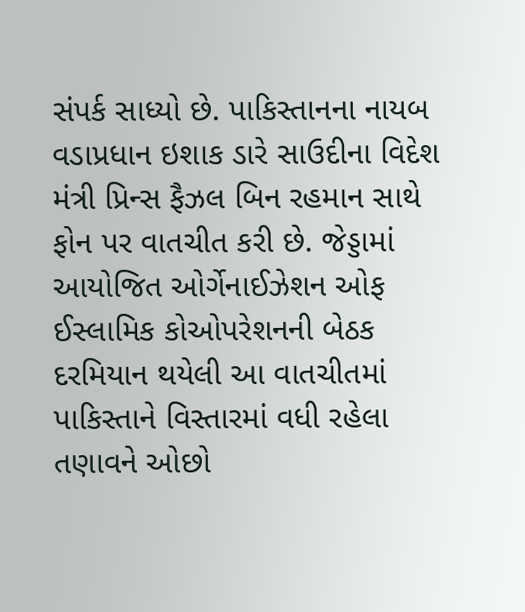સંપર્ક સાધ્યો છે. પાકિસ્તાનના નાયબ વડાપ્રધાન ઇશાક ડારે સાઉદીના વિદેશ મંત્રી પ્રિન્સ ફૈઝલ બિન રહમાન સાથે ફોન પર વાતચીત કરી છે. જેડ્ડામાં આયોજિત ઓર્ગેનાઈઝેશન ઓફ ઈસ્લામિક કોઓપરેશનની બેઠક દરમિયાન થયેલી આ વાતચીતમાં પાકિસ્તાને વિસ્તારમાં વધી રહેલા તણાવને ઓછો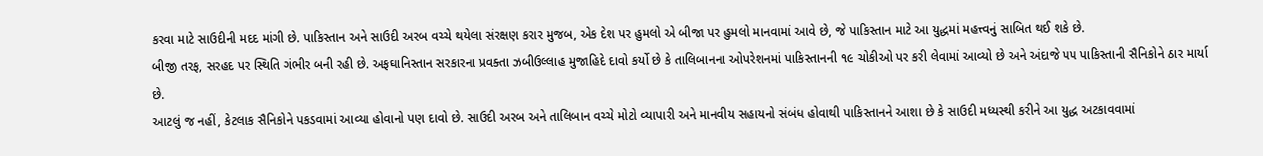કરવા માટે સાઉદીની મદદ માંગી છે. પાકિસ્તાન અને સાઉદી અરબ વચ્ચે થયેલા સંરક્ષણ કરાર મુજબ, એક દેશ પર હુમલો એ બીજા પર હુમલો માનવામાં આવે છે, જે પાકિસ્તાન માટે આ યુદ્ધમાં મહત્ત્વનું સાબિત થઈ શકે છે.
બીજી તરફ, સરહદ પર સ્થિતિ ગંભીર બની રહી છે. અફઘાનિસ્તાન સરકારના પ્રવક્તા ઝબીઉલ્લાહ મુજાહિદે દાવો કર્યો છે કે તાલિબાનના ઓપરેશનમાં પાકિસ્તાનની ૧૯ ચોકીઓ પર કરી લેવામાં આવ્યો છે અને અંદાજે ૫૫ પાકિસ્તાની સૈનિકોને ઠાર માર્યા છે.
આટલું જ નહીં, કેટલાક સૈનિકોને પકડવામાં આવ્યા હોવાનો પણ દાવો છે. સાઉદી અરબ અને તાલિબાન વચ્ચે મોટો વ્યાપારી અને માનવીય સહાયનો સંબંધ હોવાથી પાકિસ્તાનને આશા છે કે સાઉદી મધ્યસ્થી કરીને આ યુદ્ધ અટકાવવામાં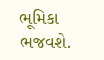ભૂમિકા ભજવશે.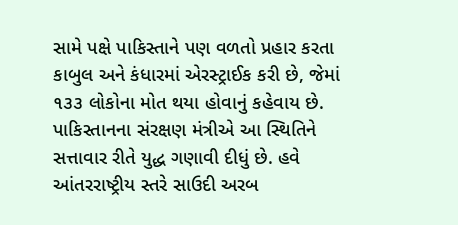સામે પક્ષે પાકિસ્તાને પણ વળતો પ્રહાર કરતા કાબુલ અને કંધારમાં એરસ્ટ્રાઈક કરી છે, જેમાં ૧૩૩ લોકોના મોત થયા હોવાનું કહેવાય છે. પાકિસ્તાનના સંરક્ષણ મંત્રીએ આ સ્થિતિને સત્તાવાર રીતે યુદ્ધ ગણાવી દીધું છે. હવે આંતરરાષ્ટ્રીય સ્તરે સાઉદી અરબ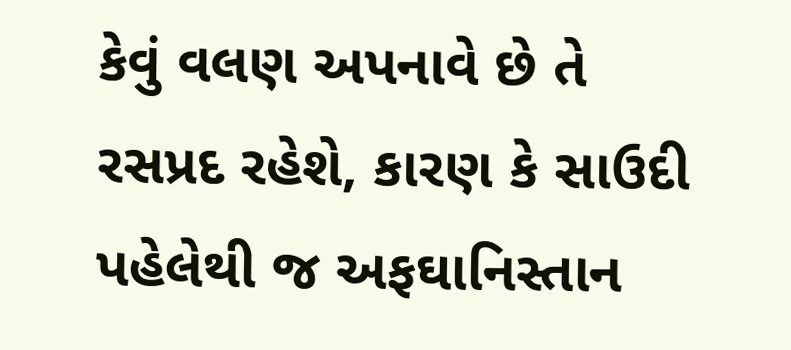કેવું વલણ અપનાવે છે તે રસપ્રદ રહેશે, કારણ કે સાઉદી પહેલેથી જ અફઘાનિસ્તાન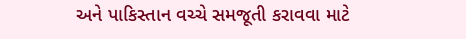અને પાકિસ્તાન વચ્ચે સમજૂતી કરાવવા માટે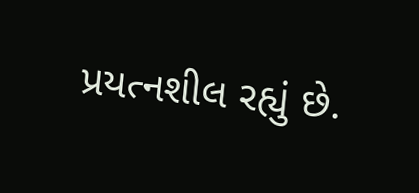પ્રયત્નશીલ રહ્યું છે.